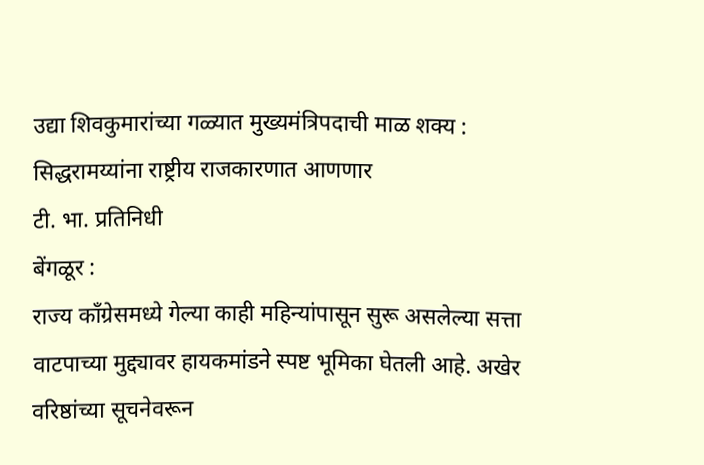उद्या शिवकुमारांच्या गळ्यात मुख्यमंत्रिपदाची माळ शक्य : सिद्धरामय्यांना राष्ट्रीय राजकारणात आणणार
टी. भा. प्रतिनिधी
बेंगळूर :
राज्य काँग्रेसमध्ये गेल्या काही महिन्यांपासून सुरू असलेल्या सत्ता वाटपाच्या मुद्द्यावर हायकमांडने स्पष्ट भूमिका घेतली आहे. अखेर वरिष्ठांच्या सूचनेवरून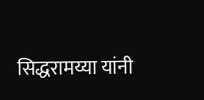सिद्धरामय्या यांनी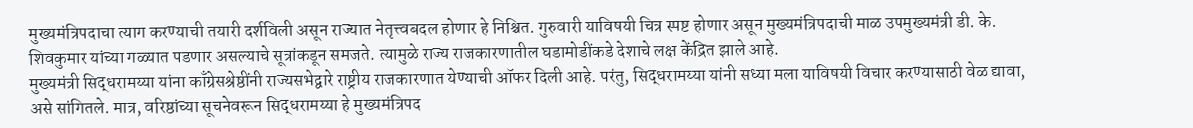मुख्यमंत्रिपदाचा त्याग करण्याची तयारी दर्शविली असून राज्यात नेतृत्त्वबदल होणार हे निश्चित. गुरुवारी याविषयी चित्र स्पष्ट होणार असून मुख्यमंत्रिपदाची माळ उपमुख्यमंत्री डी. के. शिवकुमार यांच्या गळ्यात पडणार असल्याचे सूत्रांकडून समजते. त्यामुळे राज्य राजकारणातील घडामोडींकडे देशाचे लक्ष केंद्रित झाले आहे.
मुख्यमंत्री सिद्धरामय्या यांना काँग्रेसश्रेष्ठींनी राज्यसभेद्वारे राष्ट्रीय राजकारणात येण्याची ऑफर दिली आहे. परंतु, सिद्धरामय्या यांनी सध्या मला याविषयी विचार करण्यासाठी वेळ द्यावा, असे सांगितले. मात्र, वरिष्ठांच्या सूचनेवरून सिद्धरामय्या हे मुख्यमंत्रिपद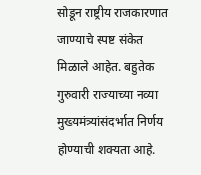सोडून राष्ट्रीय राजकारणात जाण्याचे स्पष्ट संकेत मिळाले आहेत. बहुतेक गुरुवारी राज्याच्या नव्या मुख्यमंत्र्यांसंदर्भात निर्णय होण्याची शक्यता आहे.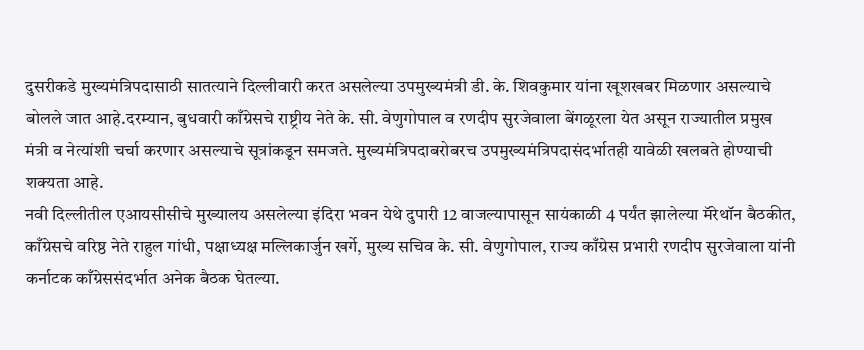दुसरीकडे मुख्यमंत्रिपदासाठी सातत्याने दिल्लीवारी करत असलेल्या उपमुख्यमंत्री डी. के. शिवकुमार यांना खूशखबर मिळणार असल्याचे बोलले जात आहे.दरम्यान, बुधवारी काँग्रेसचे राष्ट्रीय नेते के. सी. वेणुगोपाल व रणदीप सुरजेवाला बेंगळूरला येत असून राज्यातील प्रमुख मंत्री व नेत्यांशी चर्चा करणार असल्याचे सूत्रांकडून समजते. मुख्यमंत्रिपदाबरोबरच उपमुख्यमंत्रिपदासंदर्भातही यावेळी खलबते होण्याची शक्यता आहे.
नवी दिल्लीतील एआयसीसीचे मुख्यालय असलेल्या इंदिरा भवन येथे दुपारी 12 वाजल्यापासून सायंकाळी 4 पर्यंत झालेल्या मॅरेथॉन बैठकीत, काँग्रेसचे वरिष्ठ नेते राहुल गांधी, पक्षाध्यक्ष मल्लिकार्जुन खर्गे, मुख्य सचिव के. सी. वेणुगोपाल, राज्य काँग्रेस प्रभारी रणदीप सुरजेवाला यांनी कर्नाटक काँग्रेससंदर्भात अनेक बैठक घेतल्या.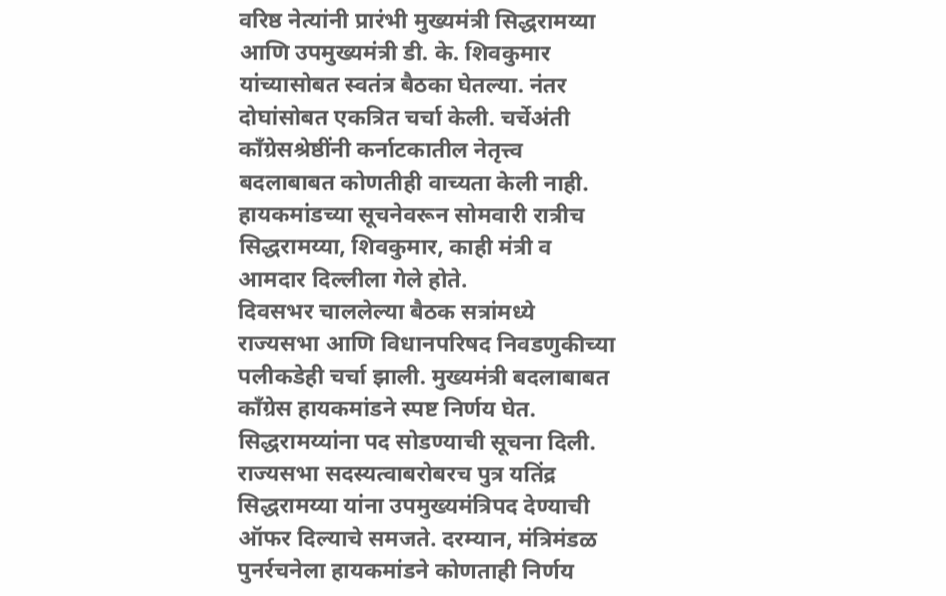वरिष्ठ नेत्यांनी प्रारंभी मुख्यमंत्री सिद्धरामय्या आणि उपमुख्यमंत्री डी. के. शिवकुमार यांच्यासोबत स्वतंत्र बैठका घेतल्या. नंतर दोघांसोबत एकत्रित चर्चा केली. चर्चेअंती काँग्रेसश्रेष्ठींनी कर्नाटकातील नेतृत्त्व बदलाबाबत कोणतीही वाच्यता केली नाही. हायकमांडच्या सूचनेवरून सोमवारी रात्रीच सिद्धरामय्या, शिवकुमार, काही मंत्री व आमदार दिल्लीला गेले होते.
दिवसभर चाललेल्या बैठक सत्रांमध्ये राज्यसभा आणि विधानपरिषद निवडणुकीच्या पलीकडेही चर्चा झाली. मुख्यमंत्री बदलाबाबत काँग्रेस हायकमांडने स्पष्ट निर्णय घेत. सिद्धरामय्यांना पद सोडण्याची सूचना दिली. राज्यसभा सदस्यत्वाबरोबरच पुत्र यतिंद्र सिद्धरामय्या यांना उपमुख्यमंत्रिपद देण्याची ऑफर दिल्याचे समजते. दरम्यान, मंत्रिमंडळ पुनर्रचनेला हायकमांडने कोणताही निर्णय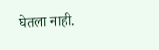घेतला नाही.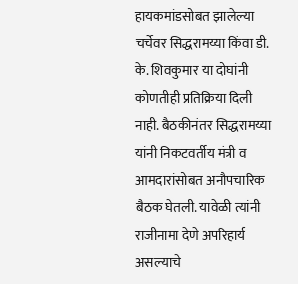हायकमांडसोबत झालेल्या चर्चेवर सिद्धरामय्या किंवा डी. के. शिवकुमार या दोघांनी कोणतीही प्रतिक्रिया दिली नाही. बैठकीनंतर सिद्धरामय्या यांनी निकटवर्तीय मंत्री व आमदारांसोबत अनौपचारिक बैठक घेतली. यावेळी त्यांनी राजीनामा देणे अपरिहार्य असल्याचे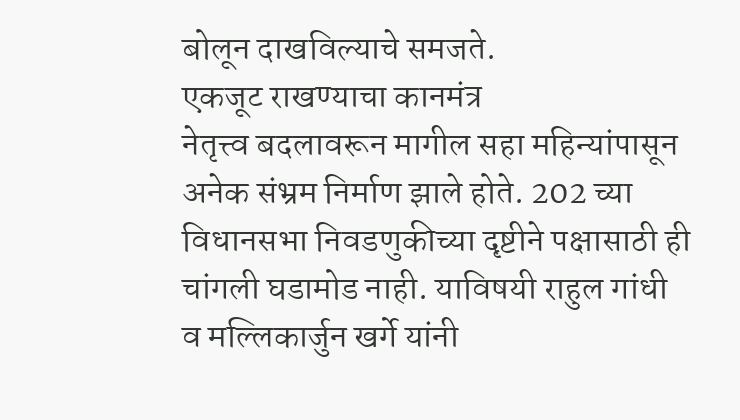बोलून दाखविल्याचे समजते.
एकजूट राखण्याचा कानमंत्र
नेतृत्त्व बदलावरून मागील सहा महिन्यांपासून अनेक संभ्रम निर्माण झाले होते. 202 च्या विधानसभा निवडणुकीच्या दृष्टीने पक्षासाठी ही चांगली घडामोड नाही. याविषयी राहुल गांधी व मल्लिकार्जुन खर्गे यांनी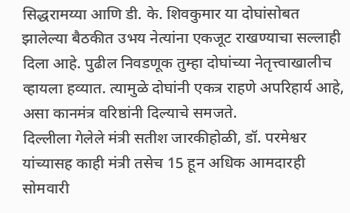सिद्धरामय्या आणि डी. के. शिवकुमार या दोघांसोबत झालेल्या बैठकीत उभय नेत्यांना एकजूट राखण्याचा सल्लाही दिला आहे. पुढील निवडणूक तुम्हा दोघांच्या नेतृत्त्वाखालीच व्हायला हव्यात. त्यामुळे दोघांनी एकत्र राहणे अपरिहार्य आहे, असा कानमंत्र वरिष्ठांनी दिल्याचे समजते.
दिल्लीला गेलेले मंत्री सतीश जारकीहोळी, डॉ. परमेश्वर यांच्यासह काही मंत्री तसेच 15 हून अधिक आमदारही सोमवारी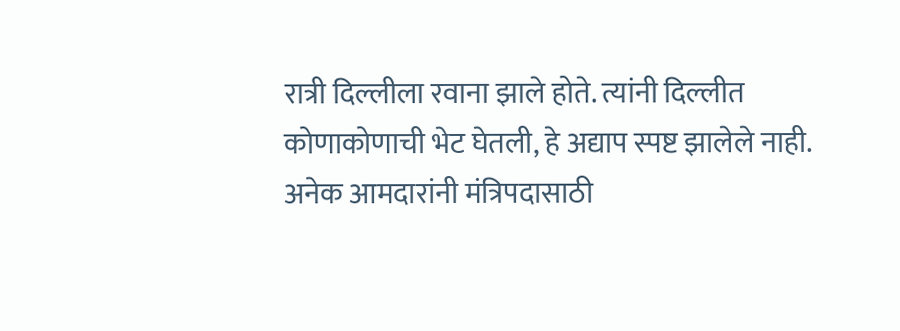रात्री दिल्लीला रवाना झाले होते. त्यांनी दिल्लीत कोणाकोणाची भेट घेतली, हे अद्याप स्पष्ट झालेले नाही. अनेक आमदारांनी मंत्रिपदासाठी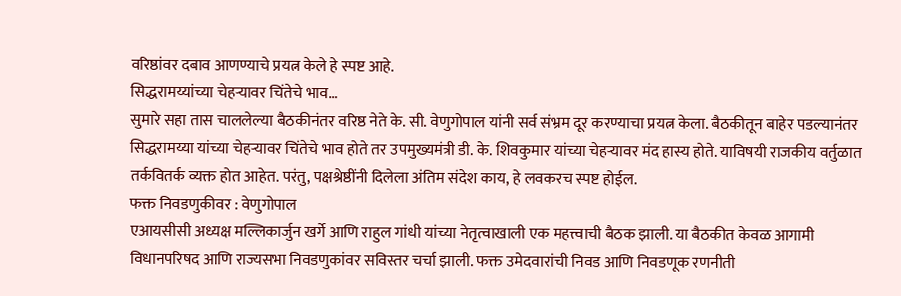वरिष्ठांवर दबाव आणण्याचे प्रयत्न केले हे स्पष्ट आहे.
सिद्धरामय्यांच्या चेहऱ्यावर चिंतेचे भाव…
सुमारे सहा तास चाललेल्या बैठकीनंतर वरिष्ठ नेते के. सी. वेणुगोपाल यांनी सर्व संभ्रम दूर करण्याचा प्रयत्न केला. बैठकीतून बाहेर पडल्यानंतर सिद्धरामय्या यांच्या चेहऱ्यावर चिंतेचे भाव होते तर उपमुख्यमंत्री डी. के. शिवकुमार यांच्या चेहऱ्यावर मंद हास्य होते. याविषयी राजकीय वर्तुळात तर्कवितर्क व्यक्त होत आहेत. परंतु, पक्षश्रेष्ठींनी दिलेला अंतिम संदेश काय, हे लवकरच स्पष्ट होईल.
फक्त निवडणुकीवर : वेणुगोपाल
एआयसीसी अध्यक्ष मल्लिकार्जुन खर्गे आणि राहुल गांधी यांच्या नेतृत्वाखाली एक महत्त्वाची बैठक झाली. या बैठकीत केवळ आगामी विधानपरिषद आणि राज्यसभा निवडणुकांवर सविस्तर चर्चा झाली. फक्त उमेदवारांची निवड आणि निवडणूक रणनीती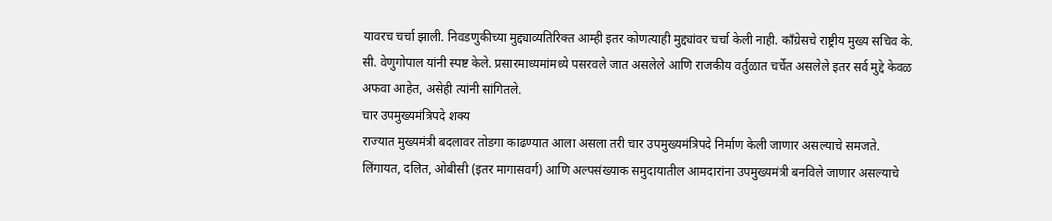यावरच चर्चा झाली. निवडणुकीच्या मुद्द्याव्यतिरिक्त आम्ही इतर कोणत्याही मुद्द्यांवर चर्चा केली नाही. काँग्रेसचे राष्ट्रीय मुख्य सचिव के. सी. वेणुगोपाल यांनी स्पष्ट केले. प्रसारमाध्यमांमध्ये पसरवले जात असलेले आणि राजकीय वर्तुळात चर्चेत असलेले इतर सर्व मुद्दे केवळ अफवा आहेत, असेही त्यांनी सांगितले.
चार उपमुख्यमंत्रिपदे शक्य
राज्यात मुख्यमंत्री बदलावर तोडगा काढण्यात आला असला तरी चार उपमुख्यमंत्रिपदे निर्माण केली जाणार असल्याचे समजते. लिंगायत, दलित, ओबीसी (इतर मागासवर्ग) आणि अल्पसंख्याक समुदायातील आमदारांना उपमुख्यमंत्री बनविले जाणार असल्याचे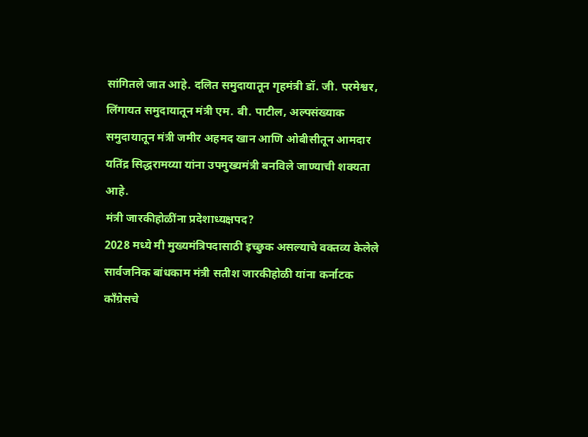सांगितले जात आहे. दलित समुदायातून गृहमंत्री डॉ. जी. परमेश्वर, लिंगायत समुदायातून मंत्री एम. बी. पाटील, अल्पसंख्याक समुदायातून मंत्री जमीर अहमद खान आणि ओबीसीतून आमदार यतिंद्र सिद्धरामय्या यांना उपमुख्यमंत्री बनविले जाण्याची शक्यता आहे.
मंत्री जारकीहोळींना प्रदेशाध्यक्षपद?
2028 मध्ये मी मुख्यमंत्रिपदासाठी इच्छुक असल्याचे वक्तव्य केलेले सार्वजनिक बांधकाम मंत्री सतीश जारकीहोळी यांना कर्नाटक काँग्रेसचे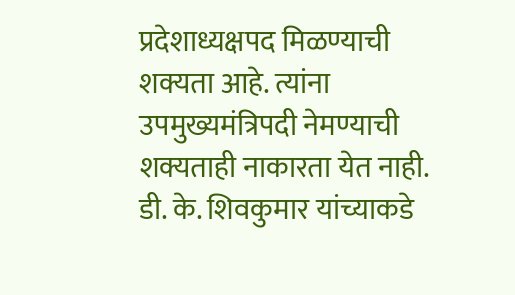प्रदेशाध्यक्षपद मिळण्याची शक्यता आहे. त्यांना उपमुख्यमंत्रिपदी नेमण्याची शक्यताही नाकारता येत नाही. डी. के. शिवकुमार यांच्याकडे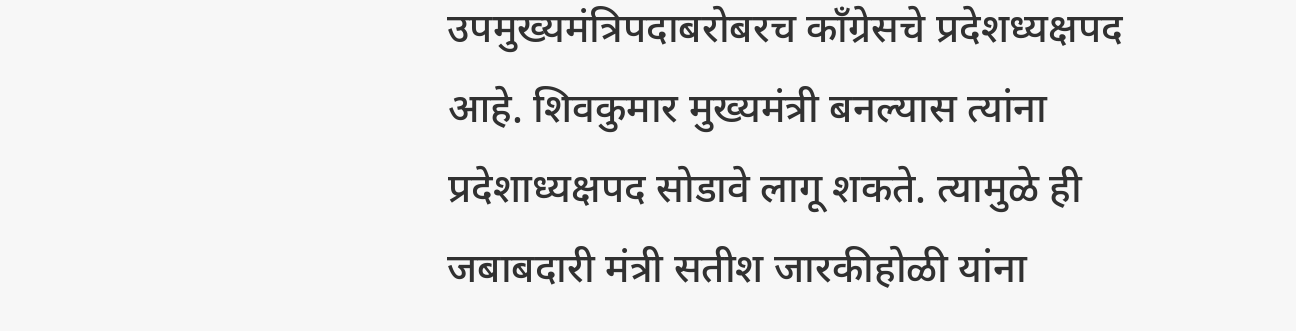उपमुख्यमंत्रिपदाबरोबरच काँग्रेसचे प्रदेशध्यक्षपद आहे. शिवकुमार मुख्यमंत्री बनल्यास त्यांना प्रदेशाध्यक्षपद सोडावे लागू शकते. त्यामुळे ही जबाबदारी मंत्री सतीश जारकीहोळी यांना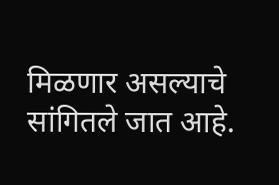मिळणार असल्याचे सांगितले जात आहे.